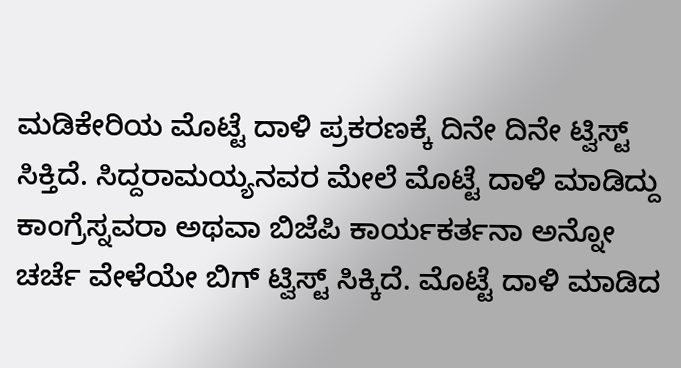ಮಡಿಕೇರಿಯ ಮೊಟ್ಟೆ ದಾಳಿ ಪ್ರಕರಣಕ್ಕೆ ದಿನೇ ದಿನೇ ಟ್ವಿಸ್ಟ್ ಸಿಕ್ತಿದೆ. ಸಿದ್ದರಾಮಯ್ಯನವರ ಮೇಲೆ ಮೊಟ್ಟೆ ದಾಳಿ ಮಾಡಿದ್ದು ಕಾಂಗ್ರೆಸ್ನವರಾ ಅಥವಾ ಬಿಜೆಪಿ ಕಾರ್ಯಕರ್ತನಾ ಅನ್ನೋ ಚರ್ಚೆ ವೇಳೆಯೇ ಬಿಗ್ ಟ್ವಿಸ್ಟ್ ಸಿಕ್ಕಿದೆ. ಮೊಟ್ಟೆ ದಾಳಿ ಮಾಡಿದ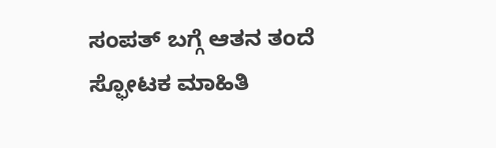ಸಂಪತ್ ಬಗ್ಗೆ ಆತನ ತಂದೆ ಸ್ಫೋಟಕ ಮಾಹಿತಿ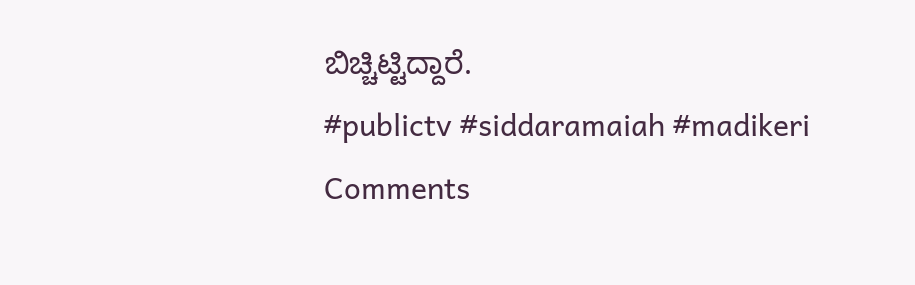ಬಿಚ್ಚಿಟ್ಟಿದ್ದಾರೆ.
#publictv #siddaramaiah #madikeri
Comments